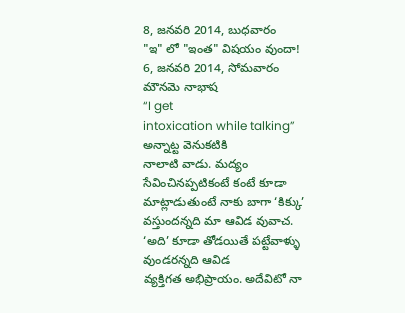8, జనవరి 2014, బుధవారం
"ఇ" లో "ఇంత" విషయం వుందా!
6, జనవరి 2014, సోమవారం
మౌనమె నాభాష
“I get
intoxication while talking” అన్నాట్ట వెనుకటికి
నాలాటి వాడు. మద్యం సేవించినప్పటికంటే కంటే కూడా మాట్లాడుతుంటే నాకు బాగా ‘కిక్కు’
వస్తుందన్నది మా ఆవిడ వువాచ. ‘అది’ కూడా తోడయితే పట్టేవాళ్ళు వుండరన్నది ఆవిడ
వ్యక్తిగత అభిప్రాయం. అదేవిటో నా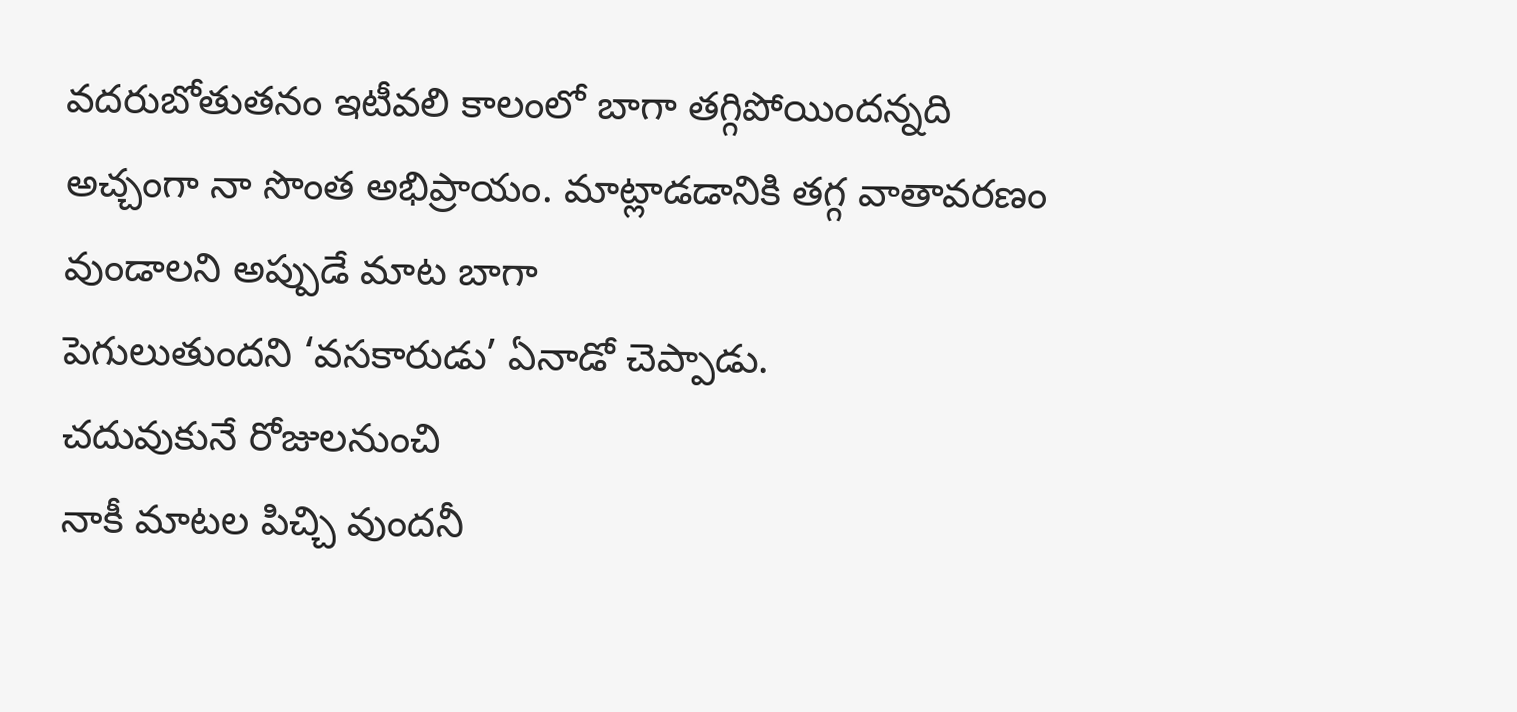వదరుబోతుతనం ఇటీవలి కాలంలో బాగా తగ్గిపోయిందన్నది అచ్చంగా నా సొంత అభిప్రాయం. మాట్లాడడానికి తగ్గ వాతావరణం వుండాలని అప్పుడే మాట బాగా
పెగులుతుందని ‘వసకారుడు’ ఏనాడో చెప్పాడు.
చదువుకునే రోజులనుంచి
నాకీ మాటల పిచ్చి వుందనీ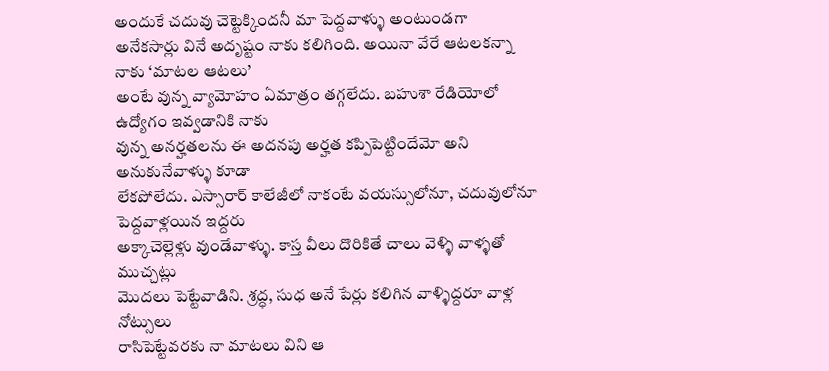అందుకే చదువు చెట్టెక్కిందనీ మా పెద్దవాళ్ళు అంటుండగా
అనేకసార్లు వినే అదృష్టం నాకు కలిగింది. అయినా వేరే ఆటలకన్నా నాకు ‘మాటల ఆటలు’
అంటే వున్న వ్యామోహం ఏమాత్రం తగ్గలేదు. బహుశా రేడియోలో ఉద్యోగం ఇవ్వడానికి నాకు
వున్న అనర్హతలను ఈ అదనపు అర్హత కప్పిపెట్టిందేమో అని అనుకునేవాళ్ళు కూడా
లేకపోలేదు. ఎస్సారార్ కాలేజీలో నాకంటే వయస్సులోనూ, చదువులోనూ పెద్దవాళ్లయిన ఇద్దరు
అక్కాచెల్లెళ్లు వుండేవాళ్ళు. కాస్త వీలు దొరికితే చాలు వెళ్ళి వాళ్ళతో ముచ్చట్లు
మొదలు పెట్టేవాడిని. శ్రద్ధ, సుధ అనే పేర్లు కలిగిన వాళ్ళిద్దరూ వాళ్ల నోట్సులు
రాసిపెట్టేవరకు నా మాటలు విని ఆ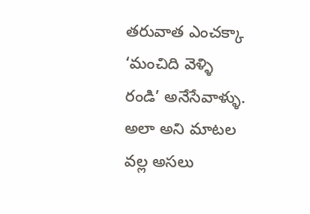తరువాత ఎంచక్కా ‘మంచిది వెళ్ళి రండి’ అనేసేవాళ్ళు.
అలా అని మాటల వల్ల అసలు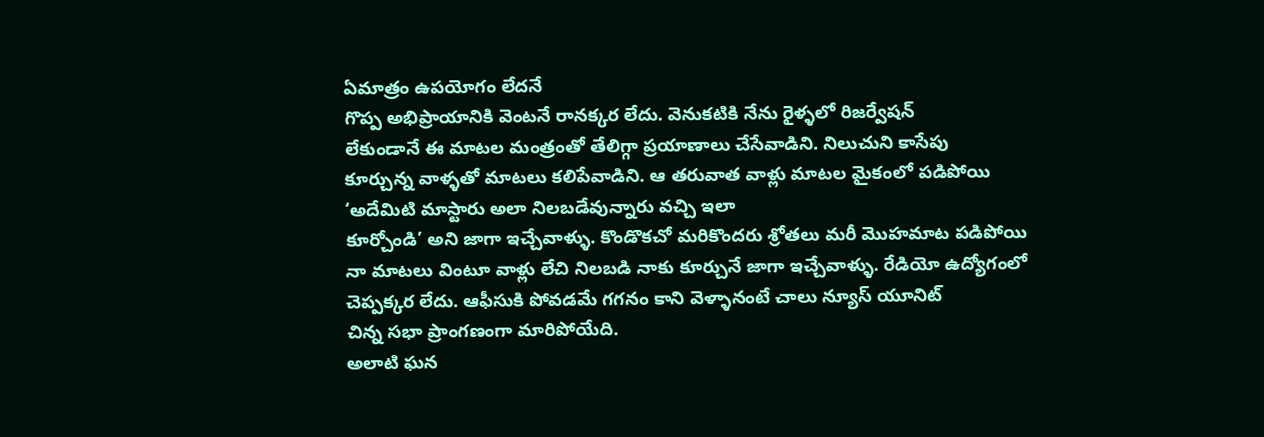ఏమాత్రం ఉపయోగం లేదనే
గొప్ప అభిప్రాయానికి వెంటనే రానక్కర లేదు. వెనుకటికి నేను రైళ్ళలో రిజర్వేషన్
లేకుండానే ఈ మాటల మంత్రంతో తేలిగ్గా ప్రయాణాలు చేసేవాడిని. నిలుచుని కాసేపు
కూర్చున్న వాళ్ళతో మాటలు కలిపేవాడిని. ఆ తరువాత వాళ్లు మాటల మైకంలో పడిపోయి ‘అదేమిటి మాస్టారు అలా నిలబడేవున్నారు వచ్చి ఇలా
కూర్చోండి’ అని జాగా ఇచ్చేవాళ్ళు. కొండొకచో మరికొందరు శ్రోతలు మరీ మొహమాట పడిపోయి
నా మాటలు వింటూ వాళ్లు లేచి నిలబడి నాకు కూర్చునే జాగా ఇచ్చేవాళ్ళు. రేడియో ఉద్యోగంలో చెప్పక్కర లేదు. ఆఫీసుకి పోవడమే గగనం కాని వెళ్ళానంటే చాలు న్యూస్ యూనిట్
చిన్న సభా ప్రాంగణంగా మారిపోయేది.
అలాటి ఘన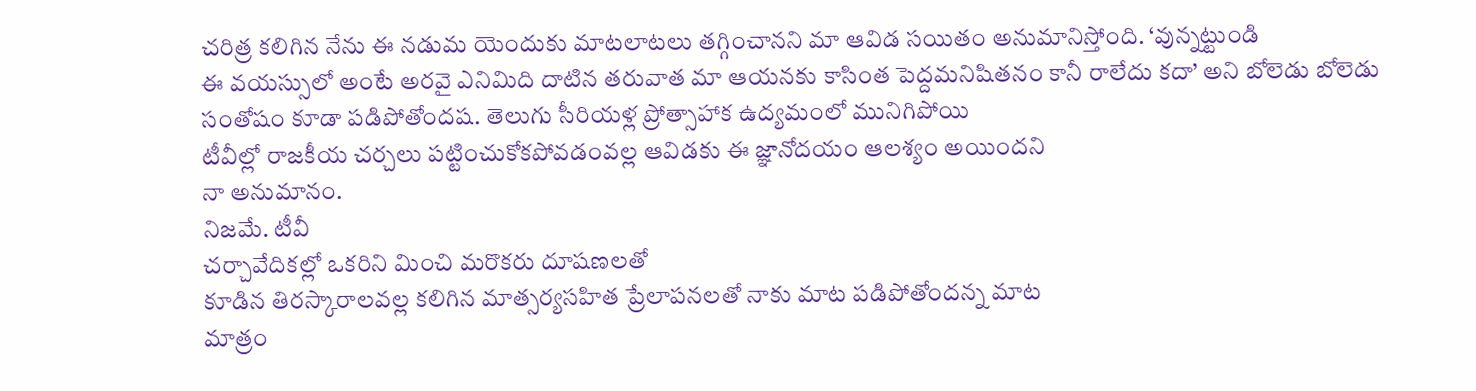చరిత్ర కలిగిన నేను ఈ నడుమ యెందుకు మాటలాటలు తగ్గించానని మా ఆవిడ సయితం అనుమానిస్తోంది. ‘వున్నట్టుండి
ఈ వయస్సులో అంటే అరవై ఎనిమిది దాటిన తరువాత మా ఆయనకు కాసింత పెద్దమనిషితనం కానీ రాలేదు కదా’ అని బోలెడు బోలెడు సంతోషం కూడా పడిపోతోందష. తెలుగు సీరియళ్ల ప్రోత్సాహాక ఉద్యమంలో మునిగిపోయి
టీవీల్లో రాజకీయ చర్చలు పట్టించుకోకపోవడంవల్ల ఆవిడకు ఈ జ్ఞానోదయం ఆలశ్యం అయిందని
నా అనుమానం.
నిజమే. టీవీ
చర్చావేదికల్లో ఒకరిని మించి మరొకరు దూషణలతో
కూడిన తిరస్కారాలవల్ల కలిగిన మాత్సర్యసహిత ప్రేలాపనలతో నాకు మాట పడిపోతోందన్న మాట
మాత్రం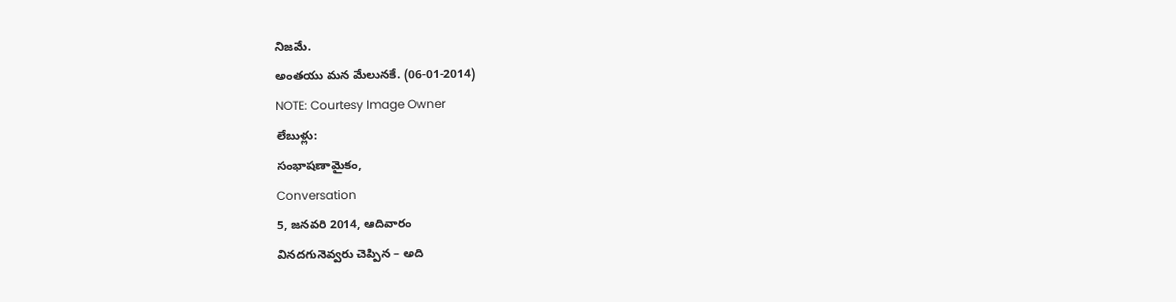నిజమే.
అంతయు మన మేలునకే. (06-01-2014)
NOTE: Courtesy Image Owner
లేబుళ్లు:
సంభాషణామైకం,
Conversation
5, జనవరి 2014, ఆదివారం
వినదగునెవ్వరు చెప్పిన – అది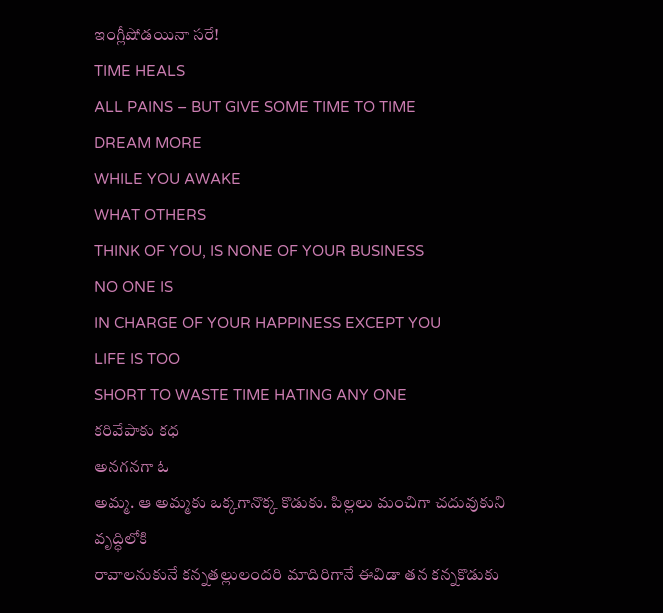ఇంగ్లీషోడయినా సరే!
TIME HEALS
ALL PAINS – BUT GIVE SOME TIME TO TIME
DREAM MORE
WHILE YOU AWAKE
WHAT OTHERS
THINK OF YOU, IS NONE OF YOUR BUSINESS
NO ONE IS
IN CHARGE OF YOUR HAPPINESS EXCEPT YOU
LIFE IS TOO
SHORT TO WASTE TIME HATING ANY ONE
కరివేపాకు కధ
అనగనగా ఓ
అమ్మ. ఆ అమ్మకు ఒక్కగానొక్క కొడుకు. పిల్లలు మంచిగా చదువుకుని వృద్ధిలోకి
రావాలనుకునే కన్నతల్లులందరి మాదిరిగానే ఈవిడా తన కన్నకొడుకు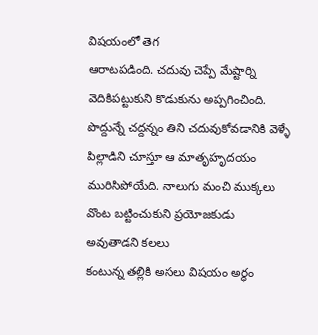విషయంలో తెగ
ఆరాటపడింది. చదువు చెప్పే మేష్టార్ని వెదికిపట్టుకుని కొడుకును అప్పగించింది.
పొద్దున్నే చద్దన్నం తిని చదువుకోవడానికి వెళ్ళే పిల్లాడిని చూస్తూ ఆ మాతృహృదయం
మురిసిపోయేది. నాలుగు మంచి ముక్కలు వొంట బట్టించుకుని ప్రయోజకుడు అవుతాడని కలలు
కంటున్న తల్లికి అసలు విషయం అర్ధం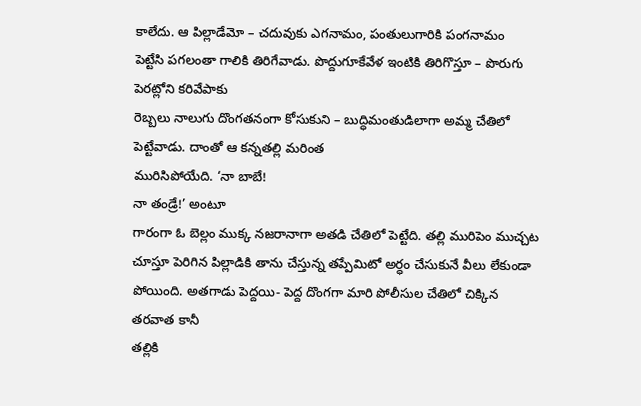కాలేదు. ఆ పిల్లాడేమో – చదువుకు ఎగనామం, పంతులుగారికి పంగనామం
పెట్టేసి పగలంతా గాలికి తిరిగేవాడు. పొద్దుగూకేవేళ ఇంటికి తిరిగొస్తూ – పొరుగు పెరట్లోని కరివేపాకు
రెబ్బలు నాలుగు దొంగతనంగా కోసుకుని – బుద్ధిమంతుడిలాగా అమ్మ చేతిలో పెట్టేవాడు. దాంతో ఆ కన్నతల్లి మరింత
మురిసిపోయేది. ‘నా బాబే!
నా తండ్రే!’ అంటూ
గారంగా ఓ బెల్లం ముక్క నజరానాగా అతడి చేతిలో పెట్టేది. తల్లి మురిపెం ముచ్చట
చూస్తూ పెరిగిన పిల్లాడికి తాను చేస్తున్న తప్పేమిటో అర్ధం చేసుకునే వీలు లేకుండా
పోయింది. అతగాడు పెద్దయి- పెద్ద దొంగగా మారి పోలీసుల చేతిలో చిక్కిన తరవాత కానీ
తల్లికి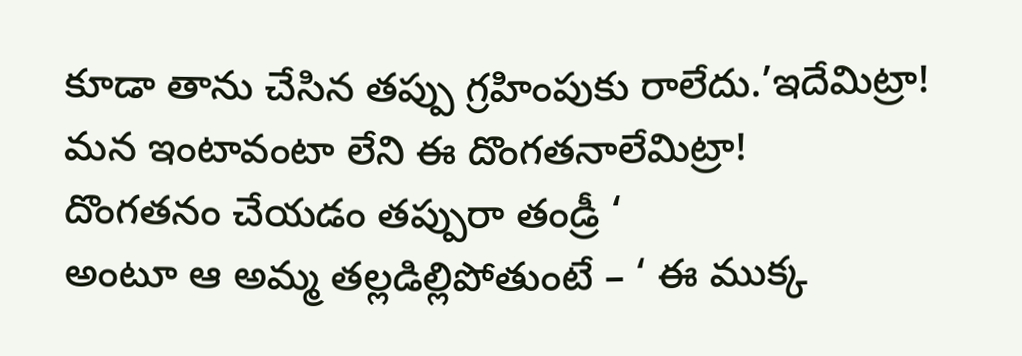కూడా తాను చేసిన తప్పు గ్రహింపుకు రాలేదు.’ఇదేమిట్రా! మన ఇంటావంటా లేని ఈ దొంగతనాలేమిట్రా!
దొంగతనం చేయడం తప్పురా తండ్రీ ‘
అంటూ ఆ అమ్మ తల్లడిల్లిపోతుంటే – ‘ ఈ ముక్క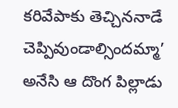కరివేపాకు తెచ్చిననాడే చెప్పివుండాల్సిందమ్మా’ అనేసి ఆ దొంగ పిల్లాడు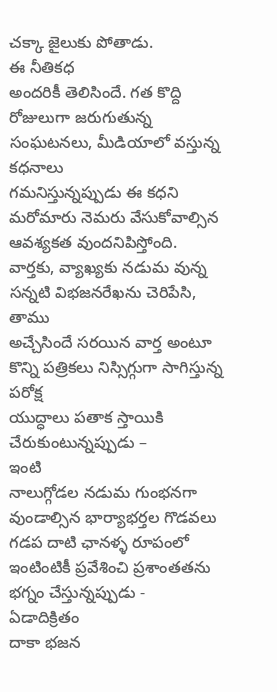చక్కా జైలుకు పోతాడు.
ఈ నీతికధ
అందరికీ తెలిసిందే. గత కొద్ది రోజులుగా జరుగుతున్న సంఘటనలు, మీడియాలో వస్తున్న కధనాలు
గమనిస్తున్నప్పుడు ఈ కధని మరోమారు నెమరు వేసుకోవాల్సిన ఆవశ్యకత వుందనిపిస్తోంది.
వార్తకు, వ్యాఖ్యకు నడుమ వున్న
సన్నటి విభజనరేఖను చెరిపేసి, తాము
అచ్చేసిందే సరయిన వార్త అంటూ కొన్ని పత్రికలు నిస్సిగ్గుగా సాగిస్తున్న పరోక్ష
యుద్ధాలు పతాక స్తాయికి చేరుకుంటున్నప్పుడు –
ఇంటి
నాలుగ్గోడల నడుమ గుంభనగా వుండాల్సిన భార్యాభర్తల గొడవలు గడప దాటి ఛానళ్ళ రూపంలో
ఇంటింటికీ ప్రవేశించి ప్రశాంతతను భగ్నం చేస్తున్నప్పుడు -
ఏడాదిక్రితం
దాకా భజన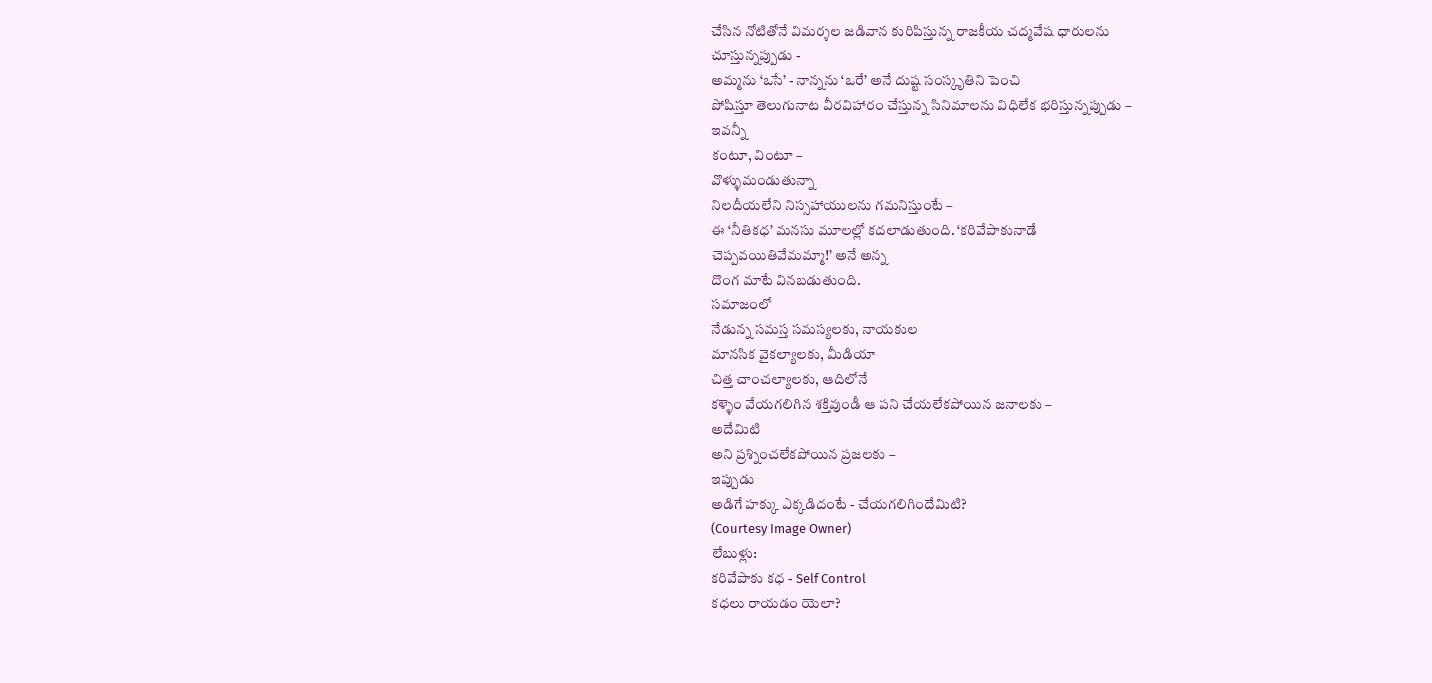చేసిన నోటితోనే విమర్శల జడివాన కురిపిస్తున్న రాజకీయ చద్మవేష ధారులను
చూస్తున్నప్పుడు -
అమ్మను ‘ఒసే’ - నాన్నను ‘ఒరే’ అనే దుష్ట సంస్కృతిని పెంచి
పోషిస్తూ తెలుగునాట వీరవిహారం చేస్తున్న సినిమాలను విధిలేక భరిస్తున్నప్పుడు –
ఇవన్నీ
కంటూ, వింటూ –
వొళ్ళుమండుతున్నా
నిలదీయలేని నిస్సహాయులను గమనిస్తుంటే –
ఈ ‘నీతికధ’ మనసు మూలల్లో కదలాడుతుంది. ‘కరివేపాకునాడే
చెప్పవయితివేమమ్మా!’ అనే అన్న
దొంగ మాటే వినబడుతుంది.
సమాజంలో
నేడున్న సమస్త సమస్యలకు, నాయకుల
మానసిక వైకల్యాలకు, మీడియా
చిత్త చాంచల్యాలకు, ఆదిలోనే
కళ్ళెం వేయగలిగిన శక్తివుండీ ఆ పని చేయలేకపోయిన జనాలకు –
అదేమిటి
అని ప్రశ్నించలేకపోయిన ప్రజలకు –
ఇప్పుడు
అడిగే హక్కు ఎక్కడిదంటే - చేయగలిగిందేమిటి?
(Courtesy Image Owner)
లేబుళ్లు:
కరివేపాకు కధ - Self Control
కధలు రాయడం యెలా?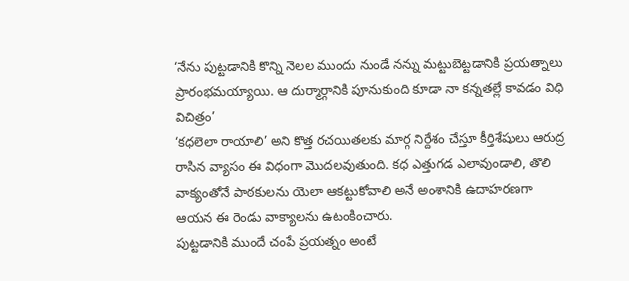‘నేను పుట్టడానికి కొన్ని నెలల ముందు నుండే నన్ను మట్టుబెట్టడానికి ప్రయత్నాలు ప్రారంభమయ్యాయి. ఆ దుర్మార్గానికి పూనుకుంది కూడా నా కన్నతల్లే కావడం విధి విచిత్రం’
‘కధలెలా రాయాలి’ అని కొత్త రచయితలకు మార్గ నిర్దేశం చేస్తూ కీర్తిశేషులు ఆరుద్ర రాసిన వ్యాసం ఈ విధంగా మొదలవుతుంది. కధ ఎత్తుగడ ఎలావుండాలి, తొలి వాక్యంతోనే పాఠకులను యెలా ఆకట్టుకోవాలి అనే అంశానికి ఉదాహరణగా ఆయన ఈ రెండు వాక్యాలను ఉటంకించారు.
పుట్టడానికి ముందే చంపే ప్రయత్నం అంటే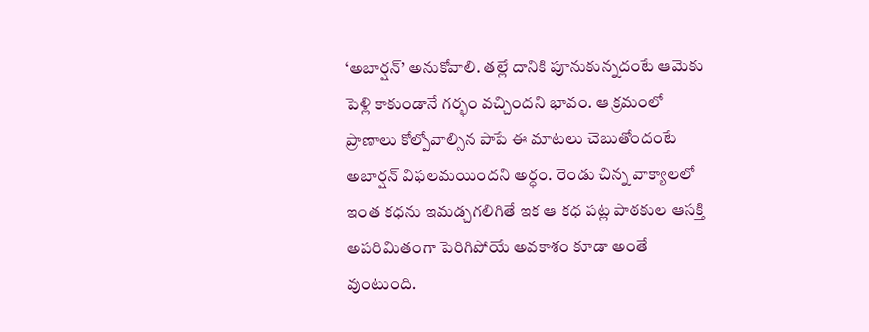‘అబార్షన్’ అనుకోవాలి. తల్లే దానికి పూనుకున్నదంటే ఆమెకు పెళ్లి కాకుండానే గర్భం వచ్చిందని భావం. ఆ క్రమంలో ప్రాణాలు కోల్పోవాల్సిన పాపే ఈ మాటలు చెబుతోందంటే అబార్షన్ విఫలమయిందని అర్ధం. రెండు చిన్న వాక్యాలలో ఇంత కధను ఇమడ్చగలిగితే ఇక ఆ కధ పట్ల పాఠకుల ఆసక్తి అపరిమితంగా పెరిగిపోయే అవకాశం కూడా అంతే వుంటుంది.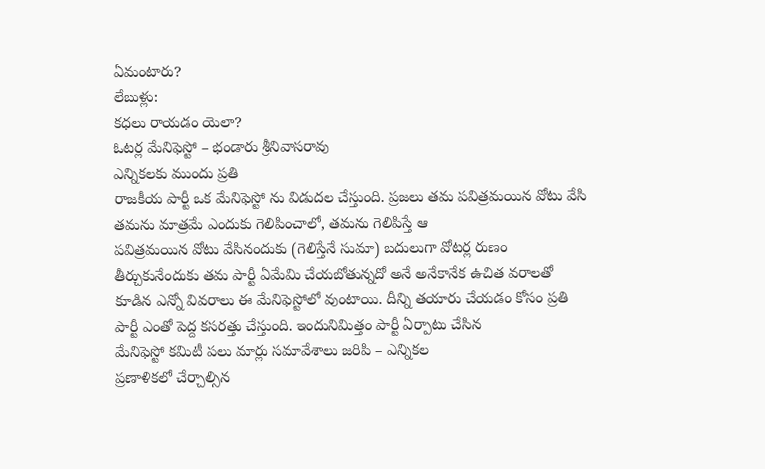ఏమంటారు?
లేబుళ్లు:
కధలు రాయడం యెలా?
ఓటర్ల మేనిఫెస్టో – భండారు శ్రీనివాసరావు
ఎన్నికలకు ముందు ప్రతి
రాజకీయ పార్టీ ఒక మేనిఫెస్టో ను విడుదల చేస్తుంది. ప్రజలు తమ పవిత్రమయిన వోటు వేసి
తమను మాత్రమే ఎందుకు గెలిపించాలో, తమను గెలిపిస్తే ఆ
పవిత్రమయిన వోటు వేసినందుకు (గెలిస్తేనే సుమా) బదులుగా వోటర్ల రుణం
తీర్చుకునేందుకు తమ పార్టీ ఏమేమి చేయబోతున్నదో అనే అనేకానేక ఉచిత వరాలతో
కూడిన ఎన్నో వివరాలు ఈ మేనిఫెస్టోలో వుంటాయి. దీన్ని తయారు చేయడం కోసం ప్రతి
పార్టీ ఎంతో పెద్ద కసరత్తు చేస్తుంది. ఇందునిమిత్తం పార్టీ ఏర్పాటు చేసిన
మేనిఫెస్టో కమిటీ పలు మార్లు సమావేశాలు జరిపి – ఎన్నికల
ప్రణాళికలో చేర్చాల్సిన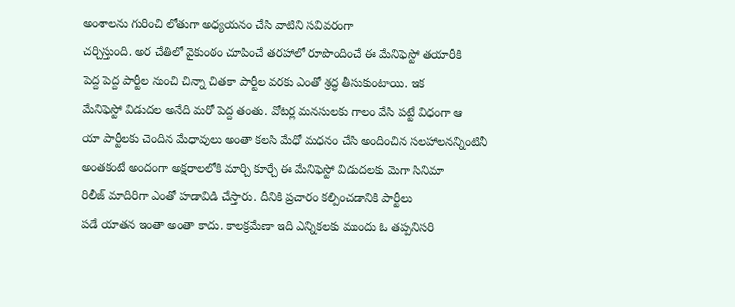అంశాలను గురించి లోతుగా అధ్యయనం చేసి వాటిని సవివరంగా
చర్చిస్తుంది. అర చేతిలో వైకుంఠం చూపించే తరహాలో రూపొందించే ఈ మేనిఫెస్టో తయారీకి
పెద్ద పెద్ద పార్టీల నుంచి చిన్నా చితకా పార్టీల వరకు ఎంతో శ్రద్ధ తీసుకుంటాయి. ఇక
మేనిఫెస్టో విడుదల అనేది మరో పెద్ద తంతు. వోటర్ల మనసులకు గాలం వేసి పట్టే విధంగా ఆ
యా పార్టీలకు చెందిన మేధావులు అంతా కలసి మేధో మధనం చేసి అందించిన సలహాలనన్నింటినీ
అంతకంటే అందంగా అక్షరాలలోకి మార్చి కూర్చే ఈ మేనిఫెస్టో విడుదలకు మెగా సినిమా
రిలీజ్ మాదిరిగా ఎంతో హడావిడి చేస్తారు. దీనికి ప్రచారం కల్పించడానికి పార్టీలు
పడే యాతన ఇంతా అంతా కాదు. కాలక్రమేణా ఇది ఎన్నికలకు ముందు ఓ తప్పనిసరి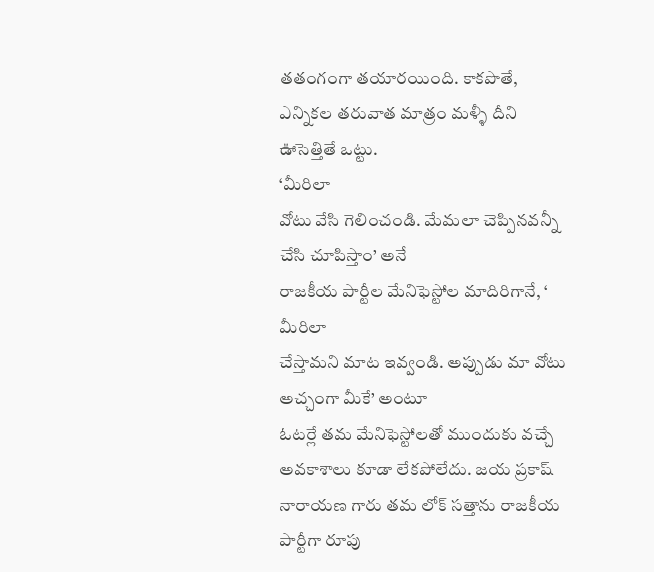తతంగంగా తయారయింది. కాకపొతే,
ఎన్నికల తరువాత మాత్రం మళ్ళీ దీని ఊసెత్తితే ఒట్టు.
‘మీరిలా
వోటు వేసి గెలించండి. మేమలా చెప్పినవన్నీ చేసి చూపిస్తాం’ అనే
రాజకీయ పార్టీల మేనిఫెస్టోల మాదిరిగానే, ‘ మీరిలా
చేస్తామని మాట ఇవ్వండి. అప్పుడు మా వోటు అచ్చంగా మీకే’ అంటూ
ఓటర్లే తమ మేనిఫెస్టోలతో ముందుకు వచ్చే అవకాశాలు కూడా లేకపోలేదు. జయ ప్రకాష్
నారాయణ గారు తమ లోక్ సత్తాను రాజకీయ పార్టీగా రూపు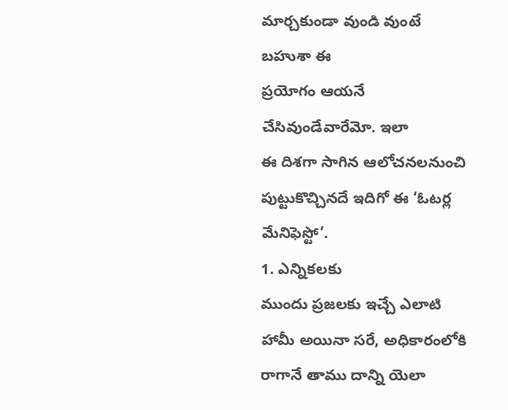మార్చకుండా వుండి వుంటే బహుశా ఈ
ప్రయోగం ఆయనే చేసివుండేవారేమో. ఇలా
ఈ దిశగా సాగిన ఆలోచనలనుంచి పుట్టుకొచ్చినదే ఇదిగో ఈ ‘ఓటర్ల
మేనిఫెస్టో’.
1. ఎన్నికలకు
ముందు ప్రజలకు ఇచ్చే ఎలాటి హామీ అయినా సరే, అధికారంలోకి
రాగానే తాము దాన్ని యెలా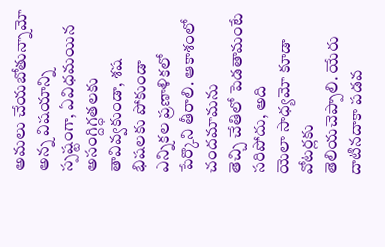అమలు చేయబోతున్నామో అన్న విషయాన్ని స్పష్టంగా, ఏవిధమయిన
అసంగ్దిగ్ధతలకు తావివ్వకుండా, శష
భిషలకు పోకుండా ఎన్నికల ప్రణాళికలో పేర్కొని తీరాలి. ఆకాశంలో చందమామను
తెచ్చి చేతిలో పెడతామంటే సరిపోదు, అది
యెలా సాధ్యమో కూడా వోటర్లకు
తెలియచెప్పాలి. యేరు దాటినదాకా పడవ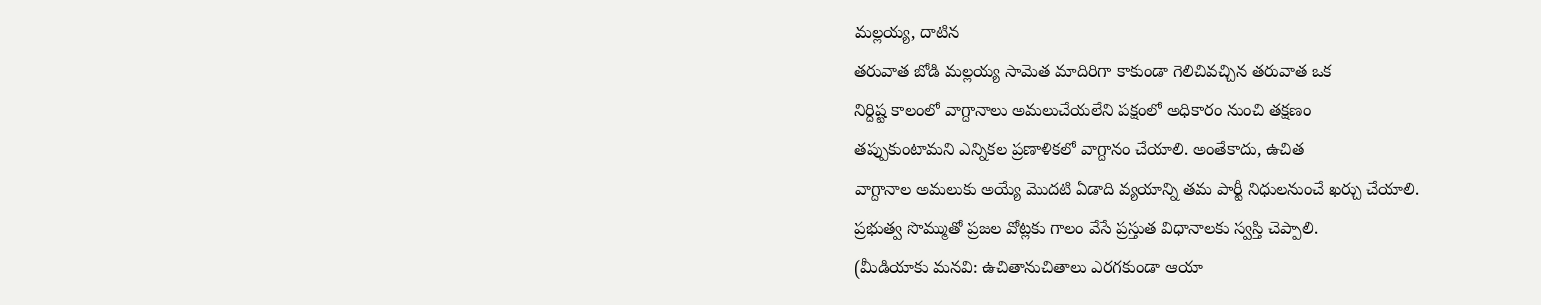మల్లయ్య, దాటిన
తరువాత బోడి మల్లయ్య సామెత మాదిరిగా కాకుండా గెలిచివచ్చిన తరువాత ఒక
నిర్దిష్ట కాలంలో వాగ్దానాలు అమలుచేయలేని పక్షంలో అధికారం నుంచి తక్షణం
తప్పుకుంటామని ఎన్నికల ప్రణాళికలో వాగ్దానం చేయాలి. అంతేకాదు, ఉచిత
వాగ్దానాల అమలుకు అయ్యే మొదటి ఏడాది వ్యయాన్ని తమ పార్టీ నిధులనుంచే ఖర్చు చేయాలి.
ప్రభుత్వ సొమ్ముతో ప్రజల వోట్లకు గాలం వేసే ప్రస్తుత విధానాలకు స్వస్తి చెప్పాలి.
(మీడియాకు మనవి: ఉచితానుచితాలు ఎరగకుండా ఆయా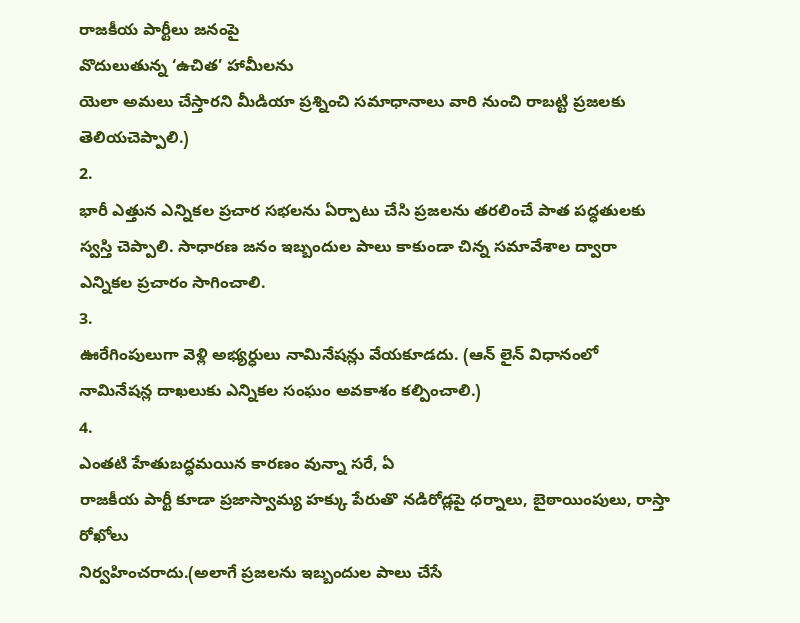రాజకీయ పార్టీలు జనంపై
వొదులుతున్న ‘ఉచిత’ హామీలను
యెలా అమలు చేస్తారని మీడియా ప్రశ్నించి సమాధానాలు వారి నుంచి రాబట్టి ప్రజలకు
తెలియచెప్పాలి.)
2.
భారీ ఎత్తున ఎన్నికల ప్రచార సభలను ఏర్పాటు చేసి ప్రజలను తరలించే పాత పద్ధతులకు
స్వస్తి చెప్పాలి. సాధారణ జనం ఇబ్బందుల పాలు కాకుండా చిన్న సమావేశాల ద్వారా
ఎన్నికల ప్రచారం సాగించాలి.
3.
ఊరేగింపులుగా వెళ్లి అభ్యర్ధులు నామినేషన్లు వేయకూడదు. (ఆన్ లైన్ విధానంలో
నామినేషన్ల దాఖలుకు ఎన్నికల సంఘం అవకాశం కల్పించాలి.)
4.
ఎంతటి హేతుబద్ధమయిన కారణం వున్నా సరే, ఏ
రాజకీయ పార్టీ కూడా ప్రజాస్వామ్య హక్కు పేరుతొ నడిరోడ్లపై ధర్నాలు, బైఠాయింపులు, రాస్తా రోఖోలు
నిర్వహించరాదు.(అలాగే ప్రజలను ఇబ్బందుల పాలు చేసే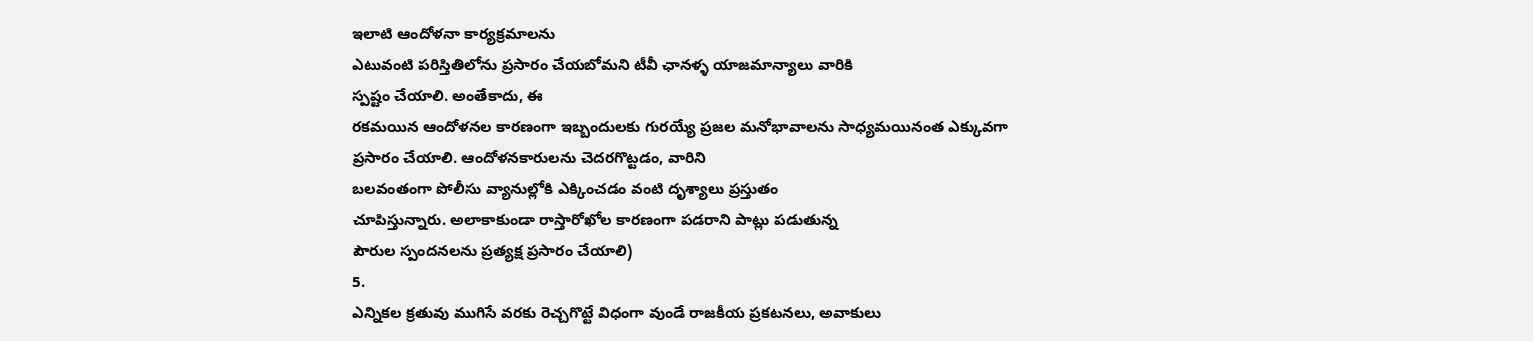ఇలాటి ఆందోళనా కార్యక్రమాలను
ఎటువంటి పరిస్తితిలోను ప్రసారం చేయబోమని టీవీ ఛానళ్ళ యాజమాన్యాలు వారికి
స్పష్టం చేయాలి. అంతేకాదు, ఈ
రకమయిన ఆందోళనల కారణంగా ఇబ్బందులకు గురయ్యే ప్రజల మనోభావాలను సాధ్యమయినంత ఎక్కువగా
ప్రసారం చేయాలి. ఆందోళనకారులను చెదరగొట్టడం, వారిని
బలవంతంగా పోలీసు వ్యానుల్లోకి ఎక్కించడం వంటి దృశ్యాలు ప్రస్తుతం
చూపిస్తున్నారు. అలాకాకుండా రాస్తారోఖోల కారణంగా పడరాని పాట్లు పడుతున్న
పౌరుల స్పందనలను ప్రత్యక్ష ప్రసారం చేయాలి)
5.
ఎన్నికల క్రతువు ముగిసే వరకు రెచ్చగొట్టే విధంగా వుండే రాజకీయ ప్రకటనలు, అవాకులు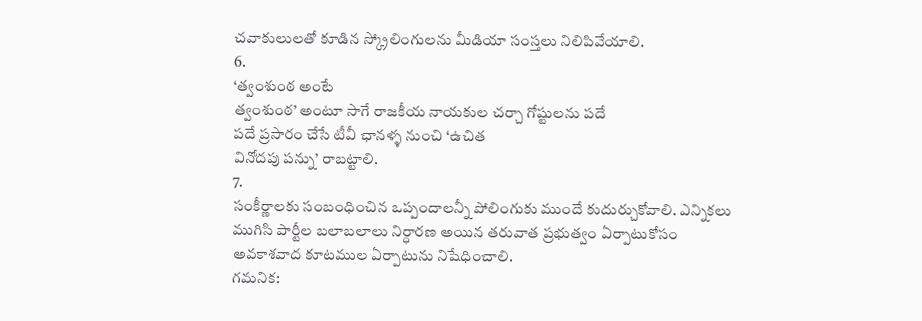చవాకులులతో కూడిన స్క్రోలింగులను మీడియా సంస్తలు నిలిపివేయాలి.
6.
‘త్వంశు౦ఠ అంటే
త్వంశు౦ఠ’ అంటూ సాగే రాజకీయ నాయకుల చర్చా గోష్టులను పదే
పదే ప్రసారం చేసే టీవీ ఛానళ్ళ నుంచి ‘ఉచిత
వినోదపు పన్ను’ రాబట్టాలి.
7.
సంకీర్ణాలకు సంబంధించిన ఒప్పందాలన్నీ పోలింగుకు ముందే కుదుర్చుకోవాలి. ఎన్నికలు
ముగిసి పార్టీల బలాబలాలు నిర్ధారణ అయిన తరువాత ప్రభుత్వం ఏర్పాటుకోసం
అవకాశవాద కూటముల ఏర్పాటును నిషేధించాలి.
గమనిక: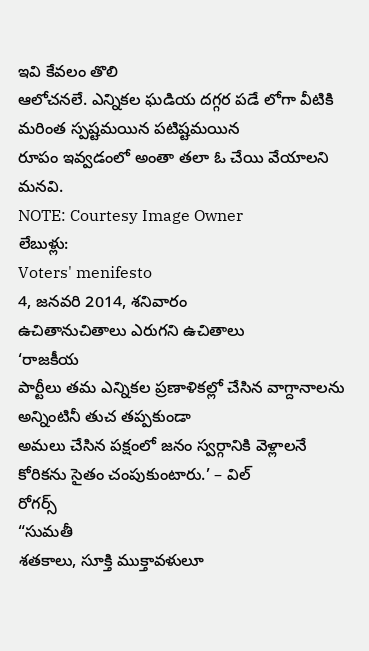ఇవి కేవలం తొలి
ఆలోచనలే. ఎన్నికల ఘడియ దగ్గర పడే లోగా వీటికి మరింత స్పష్టమయిన పటిష్టమయిన
రూపం ఇవ్వడంలో అంతా తలా ఓ చేయి వేయాలని మనవి.
NOTE: Courtesy Image Owner
లేబుళ్లు:
Voters' menifesto
4, జనవరి 2014, శనివారం
ఉచితానుచితాలు ఎరుగని ఉచితాలు
‘రాజకీయ
పార్టీలు తమ ఎన్నికల ప్రణాళికల్లో చేసిన వాగ్దానాలను అన్నింటినీ తుచ తప్పకుండా
అమలు చేసిన పక్షంలో జనం స్వర్గానికి వెళ్లాలనే కోరికను సైతం చంపుకుంటారు.’ – విల్
రోగర్స్
“సుమతీ
శతకాలు, సూక్తి ముక్తావళులూ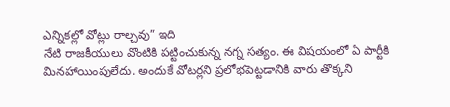ఎన్నికల్లో వోట్లు రాల్చవు” ఇది
నేటి రాజకీయులు వొంటికి పట్టించుకున్న నగ్న సత్యం. ఈ విషయంలో ఏ పార్టీకి
మినహాయింపులేదు. అందుకే వోటర్లని ప్రలోభపెట్టడానికి వారు తొక్కని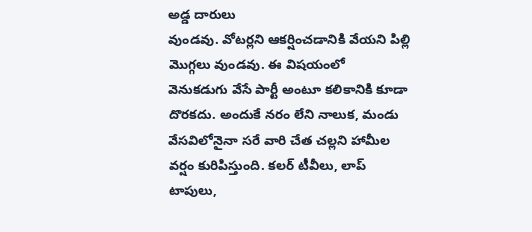అడ్డ దారులు
వుండవు. వోటర్లని ఆకర్షించడానికి వేయని పిల్లి మొగ్గలు వుండవు. ఈ విషయంలో
వెనుకడుగు వేసే పార్టీ అంటూ కలికానికి కూడా దొరకదు. అందుకే నరం లేని నాలుక, మండు
వేసవిలోనైనా సరే వారి చేత చల్లని హామీల వర్షం కురిపిస్తుంది. కలర్ టీవీలు, లాప్
టాపులు,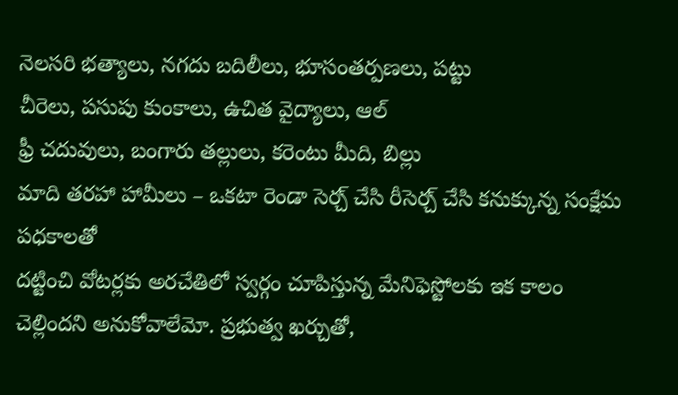నెలసరి భత్యాలు, నగదు బదిలీలు, భూసంతర్పణలు, పట్టు
చీరెలు, పసుపు కుంకాలు, ఉచిత వైద్యాలు, ఆల్
ఫ్రీ చదువులు, బంగారు తల్లులు, కరెంటు మీది, బిల్లు
మాది తరహా హామీలు – ఒకటా రెండా సెర్చ్ చేసి రీసెర్చ్ చేసి కనుక్కున్న సంక్షేమ పధకాలతో
దట్టించి వోటర్లకు అరచేతిలో స్వర్గం చూపిస్తున్న మేనిఫెస్టోలకు ఇక కాలం
చెల్లిందని అనుకోవాలేమో. ప్రభుత్వ ఖర్చుతో,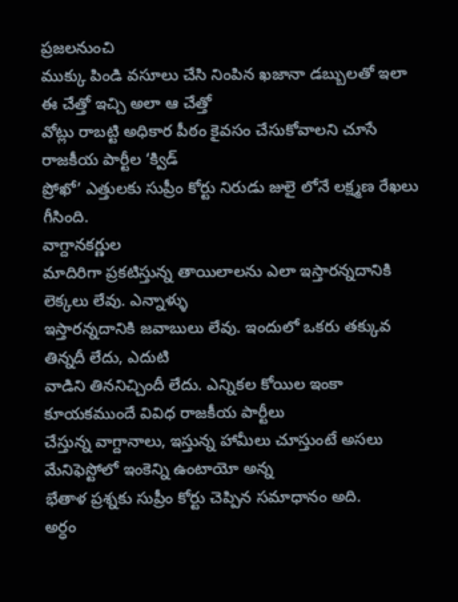ప్రజలనుంచి
ముక్కు పిండి వసూలు చేసి నింపిన ఖజానా డబ్బులతో ఇలా ఈ చేత్తో ఇచ్చి అలా ఆ చేత్తో
వోట్లు రాబట్టి అధికార పీఠం కైవసం చేసుకోవాలని చూసే రాజకీయ పార్టీల ‘క్విడ్
ప్రోఖో’ ఎత్తులకు సుప్రీం కోర్టు నిరుడు జులై లోనే లక్ష్మణ రేఖలు గీసింది.
వాగ్దానకర్ణుల
మాదిరిగా ప్రకటిస్తున్న తాయిలాలను ఎలా ఇస్తారన్నదానికి లెక్కలు లేవు. ఎన్నాళ్ళు
ఇస్తారన్నదానికి జవాబులు లేవు. ఇందులో ఒకరు తక్కువ తిన్నదీ లేదు, ఎదుటి
వాడిని తిననిచ్చిందీ లేదు. ఎన్నికల కోయిల ఇంకా కూయకముందే వివిధ రాజకీయ పార్టీలు
చేస్తున్న వాగ్దానాలు, ఇస్తున్న హామీలు చూస్తుంటే అసలు మేనిఫెస్టోలో ఇంకెన్ని ఉంటాయో అన్న
భేతాళ ప్రశ్నకు సుప్రీం కోర్టు చెప్పిన సమాధానం అది.
అర్ధం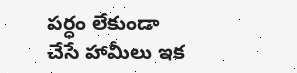పర్ధం లేకుండా
చేసే హామీలు ఇక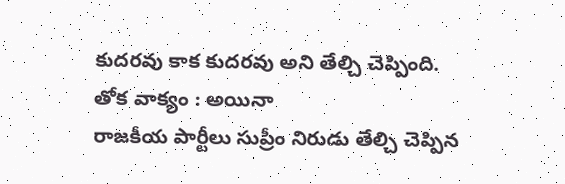కుదరవు కాక కుదరవు అని తేల్చి చెప్పింది.
తోక వాక్యం : అయినా
రాజకీయ పార్టీలు సుప్రీం నిరుడు తేల్చి చెప్పిన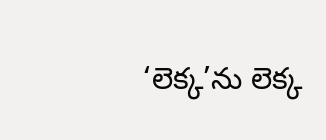‘లెక్క’ను లెక్క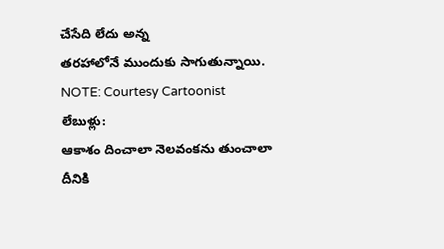చేసేది లేదు అన్న
తరహాలోనే ముందుకు సాగుతున్నాయి.
NOTE: Courtesy Cartoonist
లేబుళ్లు:
ఆకాశం దించాలా నెలవంకను తుంచాలా
దీనికి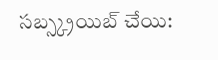సబ్స్క్రయిబ్ చేయి: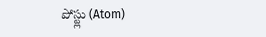పోస్ట్లు (Atom)